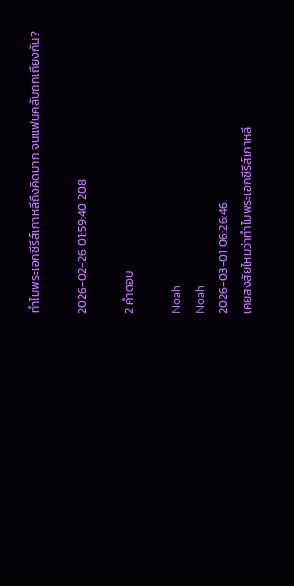ทำไมพระเอกซีรีส์เกาหลีถึงคิดมาก จนแฟนคลับถกเถียงกัน?

2026-02-26 01:59:40 208

2 คำตอบ

Noah
Noah
2026-03-01 06:26:46
เคยสงสัยไหมว่าทำไมพระเอกซีรีส์เกาหลี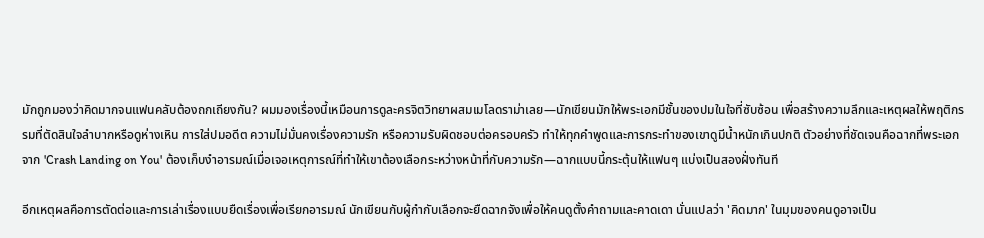มักถูกมองว่าคิดมากจนแฟนคลับต้องถกเถียงกัน? ผมมองเรื่องนี้เหมือนการดูละครจิตวิทยาผสมเมโลดราม่าเลย—นักเขียนมักให้พระเอกมีชั้นของปมในใจที่ซับซ้อน เพื่อสร้างความลึกและเหตุผลให้พฤติกรรมที่ตัดสินใจลำบากหรือดูห่างเหิน การใส่ปมอดีต ความไม่มั่นคงเรื่องความรัก หรือความรับผิดชอบต่อครอบครัว ทำให้ทุกคำพูดและการกระทำของเขาดูมีน้ำหนักเกินปกติ ตัวอย่างที่ชัดเจนคือฉากที่พระเอกจาก 'Crash Landing on You' ต้องเก็บงำอารมณ์เมื่อเจอเหตุการณ์ที่ทำให้เขาต้องเลือกระหว่างหน้าที่กับความรัก—ฉากแบบนี้กระตุ้นให้แฟนๆ แบ่งเป็นสองฝั่งทันที

อีกเหตุผลคือการตัดต่อและการเล่าเรื่องแบบยืดเรื่องเพื่อเรียกอารมณ์ นักเขียนกับผู้กำกับเลือกจะยืดฉากจังเพื่อให้คนดูตั้งคำถามและคาดเดา นั่นแปลว่า 'คิดมาก' ในมุมของคนดูอาจเป็น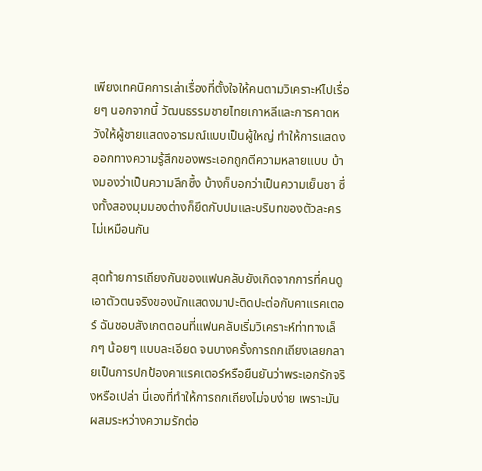เพียงเทคนิคการเล่าเรื่องที่ตั้งใจให้คนตามวิเคราะห์ไปเรื่อยๆ นอกจากนี้ วัฒนธรรมชายไทยเกาหลีและการคาดหวังให้ผู้ชายแสดงอารมณ์แบบเป็นผู้ใหญ่ ทำให้การแสดงออกทางความรู้สึกของพระเอกถูกตีความหลายแบบ บ้างมองว่าเป็นความลึกซึ้ง บ้างก็บอกว่าเป็นความเย็นชา ซึ่งทั้งสองมุมมองต่างก็ยึดกับปมและบริบทของตัวละครไม่เหมือนกัน

สุดท้ายการเถียงกันของแฟนคลับยังเกิดจากการที่คนดูเอาตัวตนจริงของนักแสดงมาปะติดปะต่อกับคาแรคเตอร์ ฉันชอบสังเกตตอนที่แฟนคลับเริ่มวิเคราะห์ท่าทางเล็กๆ น้อยๆ แบบละเอียด จนบางครั้งการถกเถียงเลยกลายเป็นการปกป้องคาแรคเตอร์หรือยืนยันว่าพระเอกรักจริงหรือเปล่า นี่เองที่ทำให้การถกเถียงไม่จบง่าย เพราะมันผสมระหว่างความรักต่อ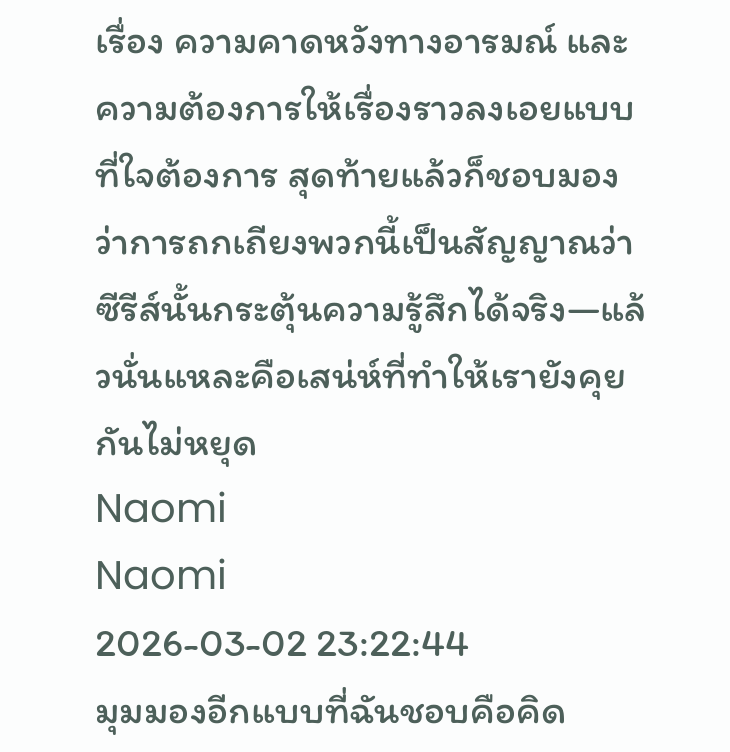เรื่อง ความคาดหวังทางอารมณ์ และความต้องการให้เรื่องราวลงเอยแบบที่ใจต้องการ สุดท้ายแล้วก็ชอบมองว่าการถกเถียงพวกนี้เป็นสัญญาณว่าซีรีส์นั้นกระตุ้นความรู้สึกได้จริง—แล้วนั่นแหละคือเสน่ห์ที่ทำให้เรายังคุยกันไม่หยุด
Naomi
Naomi
2026-03-02 23:22:44
มุมมองอีกแบบที่ฉันชอบคือคิด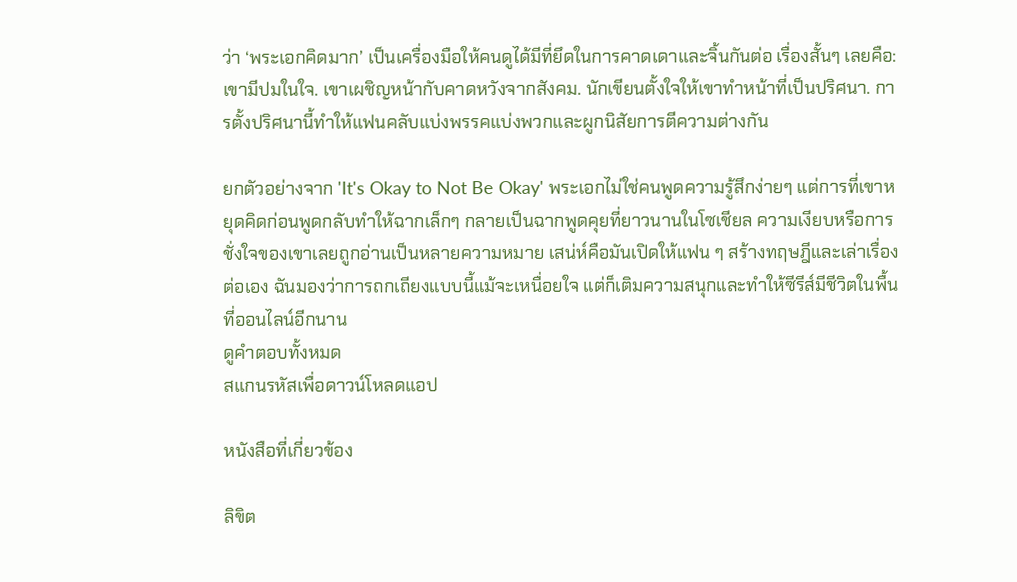ว่า ‘พระเอกคิดมาก’ เป็นเครื่องมือให้คนดูได้มีที่ยึดในการคาดเดาและจิ้นกันต่อ เรื่องสั้นๆ เลยคือ: เขามีปมในใจ. เขาเผชิญหน้ากับคาดหวังจากสังคม. นักเขียนตั้งใจให้เขาทำหน้าที่เป็นปริศนา. การตั้งปริศนานี้ทำให้แฟนคลับแบ่งพรรคแบ่งพวกและผูกนิสัยการตีความต่างกัน

ยกตัวอย่างจาก 'It's Okay to Not Be Okay' พระเอกไม่ใช่คนพูดความรู้สึกง่ายๆ แต่การที่เขาหยุดคิดก่อนพูดกลับทำให้ฉากเล็กๆ กลายเป็นฉากพูดคุยที่ยาวนานในโซเชียล ความเงียบหรือการชั่งใจของเขาเลยถูกอ่านเป็นหลายความหมาย เสน่ห์คือมันเปิดให้แฟน ๆ สร้างทฤษฎีและเล่าเรื่องต่อเอง ฉันมองว่าการถกเถียงแบบนี้แม้จะเหนื่อยใจ แต่ก็เติมความสนุกและทำให้ซีรีส์มีชีวิตในพื้นที่ออนไลน์อีกนาน
ดูคำตอบทั้งหมด
สแกนรหัสเพื่อดาวน์โหลดแอป

หนังสือที่เกี่ยวข้อง

ลิขิต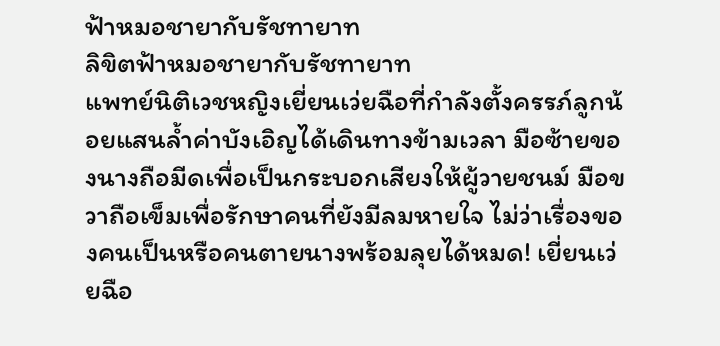ฟ้าหมอชายากับรัชทายาท
ลิขิตฟ้าหมอชายากับรัชทายาท
แพทย์นิติเวชหญิงเยี่ยนเว่ยฉือที่กำลังตั้งครรภ์ลูกน้อยแสนล้ำค่าบังเอิญได้เดินทางข้ามเวลา มือซ้ายของนางถือมีดเพื่อเป็นกระบอกเสียงให้ผู้วายชนม์ มือขวาถือเข็มเพื่อรักษาคนที่ยังมีลมหายใจ ไม่ว่าเรื่องของคนเป็นหรือคนตายนางพร้อมลุยได้หมด! เยี่ยนเว่ยฉือ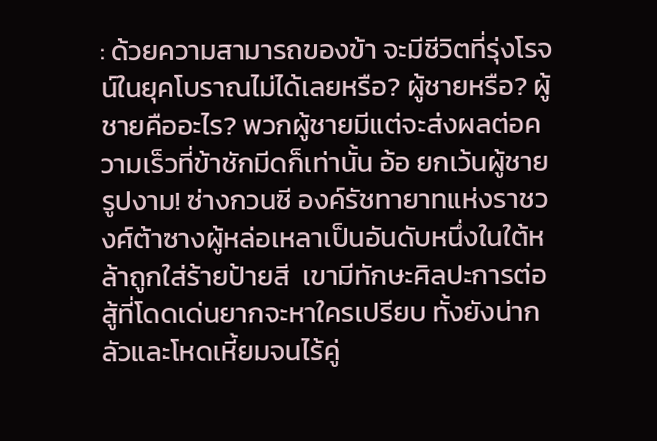: ด้วยความสามารถของข้า จะมีชีวิตที่รุ่งโรจน์ในยุคโบราณไม่ได้เลยหรือ? ผู้ชายหรือ? ผู้ชายคืออะไร? พวกผู้ชายมีแต่จะส่งผลต่อความเร็วที่ข้าชักมีดก็เท่านั้น อ้อ ยกเว้นผู้ชายรูปงาม! ซ่างกวนซี องค์รัชทายาทแห่งราชวงศ์ต้าซางผู้หล่อเหลาเป็นอันดับหนึ่งในใต้หล้าถูกใส่ร้ายป้ายสี  เขามีทักษะศิลปะการต่อสู้ที่โดดเด่นยากจะหาใครเปรียบ ทั้งยังน่ากลัวและโหดเหี้ยมจนไร้คู่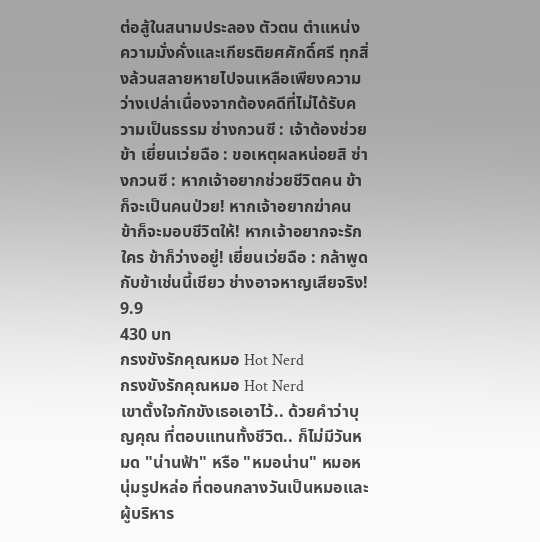ต่อสู้ในสนามประลอง ตัวตน ตำแหน่ง ความมั่งคั่งและเกียรติยศศักดิ์ศรี ทุกสิ่งล้วนสลายหายไปจนเหลือเพียงความว่างเปล่าเนื่องจากต้องคดีที่ไม่ได้รับความเป็นธรรม ซ่างกวนซี : เจ้าต้องช่วยข้า เยี่ยนเว่ยฉือ : ขอเหตุผลหน่อยสิ ซ่างกวนซี : หากเจ้าอยากช่วยชีวิตคน ข้าก็จะเป็นคนป่วย! หากเจ้าอยากฆ่าคน ข้าก็จะมอบชีวิตให้! หากเจ้าอยากจะรักใคร ข้าก็ว่างอยู่! เยี่ยนเว่ยฉือ : กล้าพูดกับข้าเช่นนี้เชียว ช่างอาจหาญเสียจริง!
9.9
430 บท
กรงขังรักคุณหมอ Hot Nerd
กรงขังรักคุณหมอ Hot Nerd
เขาตั้งใจกักขังเธอเอาไว้.. ด้วยคำว่าบุญคุณ ที่ตอบแทนทั้งชีวิต.. ก็ไม่มีวันหมด "น่านฟ้า" หรือ "หมอน่าน" หมอหนุ่มรูปหล่อ ที่ตอนกลางวันเป็นหมอและผู้บริหาร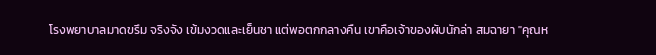โรงพยาบาลมาดขรึม จริงจัง เข้มงวดและเย็นชา แต่พอตกกลางคืน เขาคือเจ้าของผับนักล่า สมฉายา "คุณห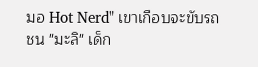มอ Hot Nerd" เขาเกือบจะขับรถชน "มะลิ" เด็ก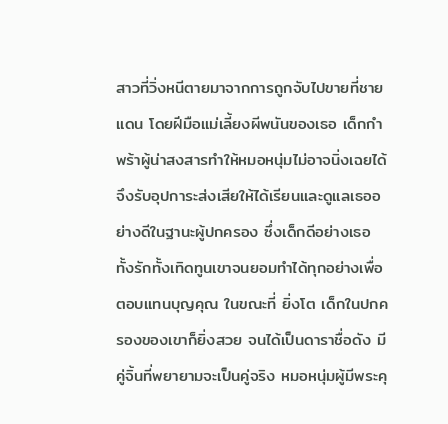สาวที่วิ่งหนีตายมาจากการถูกจับไปขายที่ชายแดน โดยฝีมือแม่เลี้ยงผีพนันของเธอ เด็กกำพร้าผู้น่าสงสารทำให้หมอหนุ่มไม่อาจนิ่งเฉยได้ จึงรับอุปการะส่งเสียให้ได้เรียนและดูแลเธออย่างดีในฐานะผู้ปกครอง ซึ่งเด็กดีอย่างเธอ ทั้งรักทั้งเทิดทูนเขาจนยอมทำได้ทุกอย่างเพื่อตอบแทนบุญคุณ ในขณะที่ ยิ่งโต เด็กในปกครองของเขาก็ยิ่งสวย จนได้เป็นดาราชื่อดัง มีคู่จิ้นที่พยายามจะเป็นคู่จริง หมอหนุ่มผู้มีพระคุ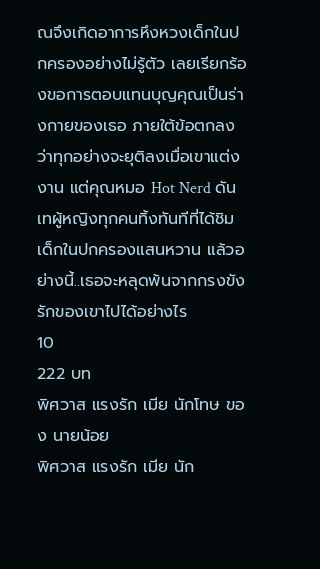ณจึงเกิดอาการหึงหวงเด็กในปกครองอย่างไม่รู้ตัว เลยเรียกร้องขอการตอบแทนบุญคุณเป็นร่างกายของเธอ ภายใต้ข้อตกลงว่าทุกอย่างจะยุติลงเมื่อเขาแต่งงาน แต่คุณหมอ Hot Nerd ดันเทผู้หญิงทุกคนทิ้งทันทีที่ได้ชิมเด็กในปกครองแสนหวาน แล้วอย่างนี้..เธอจะหลุดพ้นจากกรงขังรักของเขาไปได้อย่างไร
10
222 บท
พิศวาส แรงรัก เมีย นักโทษ ของ นายน้อย
พิศวาส แรงรัก เมีย นัก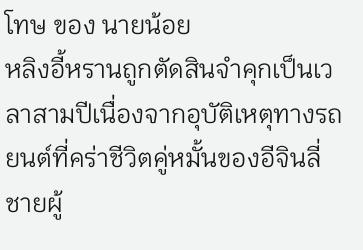โทษ ของ นายน้อย
หลิงอี้หรานถูกตัดสินจำคุกเป็นเวลาสามปีเนื่องจากอุบัติเหตุทางรถยนต์ที่คร่าชีวิตคู่หมั้นของอีจินลี่ชายผู้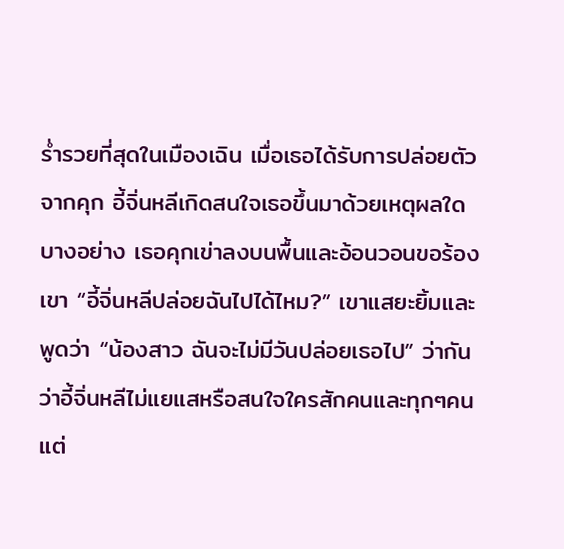ร่ำรวยที่สุดในเมืองเฉิน เมื่อเธอได้รับการปล่อยตัวจากคุก อี้จิ่นหลีเกิดสนใจเธอขึ้นมาด้วยเหตุผลใดบางอย่าง เธอคุกเข่าลงบนพื้นและอ้อนวอนขอร้องเขา “อี้จิ่นหลีปล่อยฉันไปได้ไหม?” เขาแสยะยิ้มและพูดว่า “น้องสาว ฉันจะไม่มีวันปล่อยเธอไป” ว่ากันว่าอี้จิ่นหลีไม่แยแสหรือสนใจใครสักคนและทุกๆคน แต่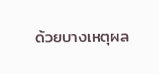ด้วยบางเหตุผล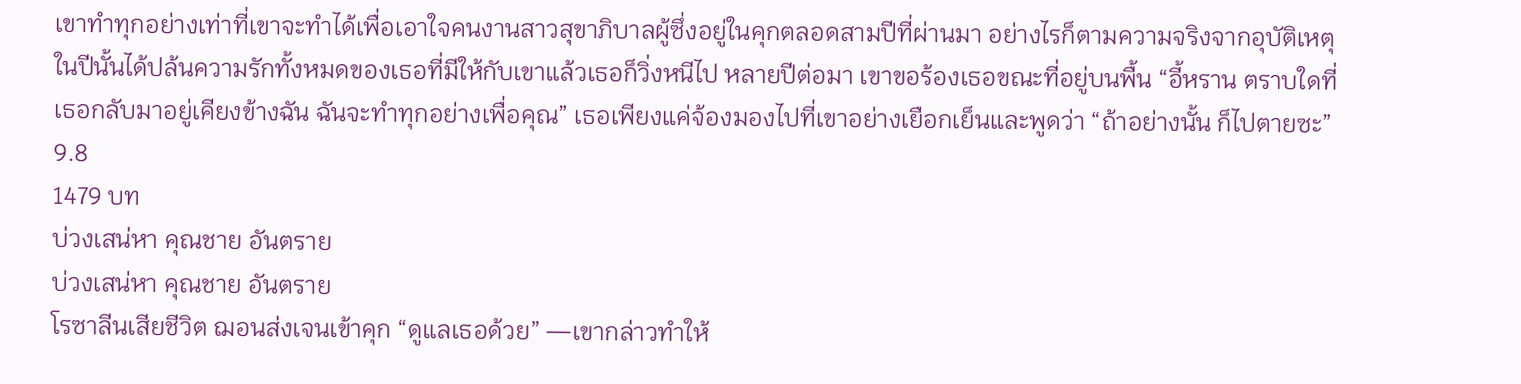เขาทำทุกอย่างเท่าที่เขาจะทำได้เพื่อเอาใจคนงานสาวสุขาภิบาลผู้ซึ่งอยู่ในคุกตลอดสามปีที่ผ่านมา อย่างไรก็ตามความจริงจากอุบัติเหตุในปีนั้นได้ปล้นความรักทั้งหมดของเธอที่มีให้กับเขาแล้วเธอก็วิ่งหนีไป หลายปีต่อมา เขาขอร้องเธอขณะที่อยู่บนพื้น “อี้หราน ตราบใดที่เธอกลับมาอยู่เคียงข้างฉัน ฉันจะทำทุกอย่างเพื่อคุณ” เธอเพียงแค่จ้องมองไปที่เขาอย่างเยือกเย็นและพูดว่า “ถ้าอย่างนั้น ก็ไปตายซะ”
9.8
1479 บท
บ่วงเสน่หา คุณชาย อันตราย
บ่วงเสน่หา คุณชาย อันตราย
โรซาลีนเสียชีวิต ฌอนส่งเจนเข้าคุก “ดูแลเธอด้วย” —เขากล่าวทำให้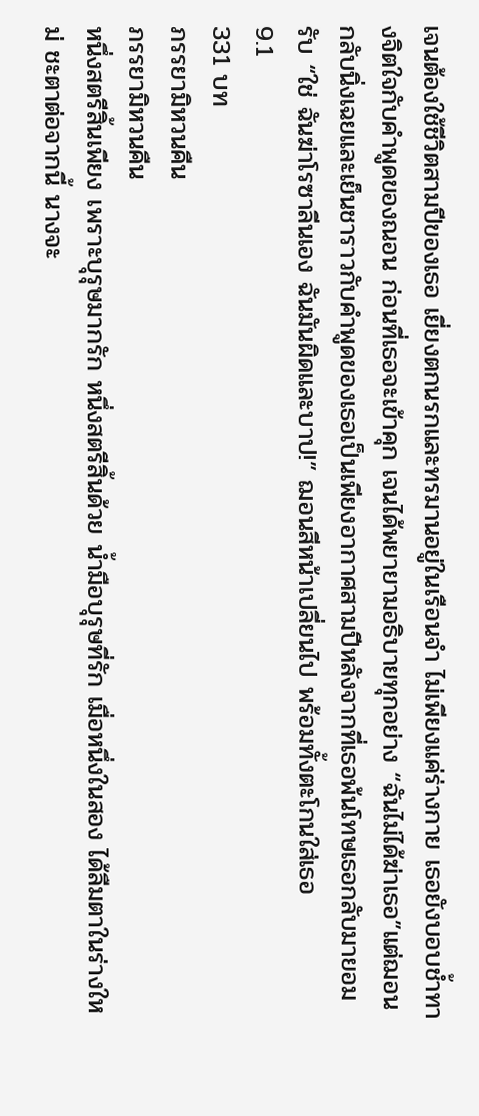เจนต้องใช้ชีวิตสามปีของเธอ เยี่ยงตกนรกและทรมานอยู่ในเรือนจำ ไม่เพียงแค่ร่างกาย เธอยังบอบช้ำทางจิตใจกับคำพูดของณอน ก่อนที่เธอจะเข้าคุก เจนได้พยายามอธิบายทุกอย่าง “ฉันไม่ได้ฆ่าเธอ”แต่ฌอนกลับนิ่งเฉยและเย็นชาราวกับคำพูดของเธอเป็นเพียงอากาศสามปีหลังจากที่เธอพ้นโทษเธอกลับมายอมรับ “ใช่ ฉันฆ่าโรซาลีนเอง ฉันมันผิดและบาป!” ฌอนสีหน้าเปลี่ยนไป พร้อมทั้งตะโกนใส่เธอ
9.1
331 บท
ภรรยามิหวนคืน
ภรรยามิหวนคืน
หนึ่งสตรีสิ้นเพียง เพราะบุรุษมากรัก หนึ่งสตรีสิ้นด้วย น้ำมือบุรุษที่รัก เมื่อหนึ่งในสอง ได้ลืมตาในร่างใหม่ ชะตาต่อจากนี้ นางจะ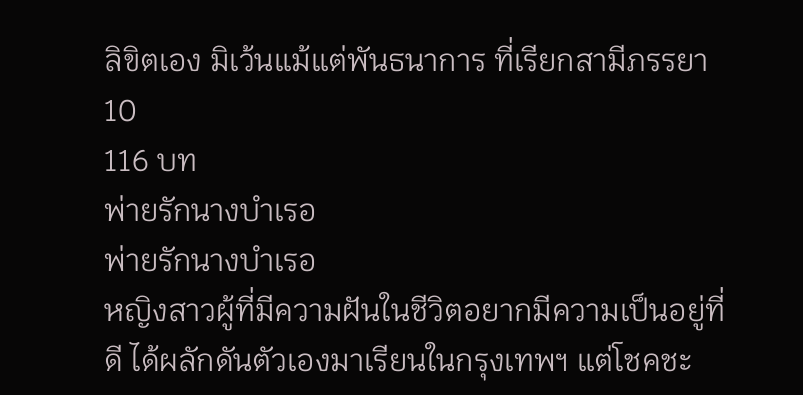ลิขิตเอง มิเว้นแม้แต่พันธนาการ ที่เรียกสามีภรรยา
10
116 บท
พ่ายรักนางบำเรอ
พ่ายรักนางบำเรอ
หญิงสาวผู้ที่มีความฝันในชีวิตอยากมีความเป็นอยู่ที่ดี ได้ผลักดันตัวเองมาเรียนในกรุงเทพฯ แต่โชคชะ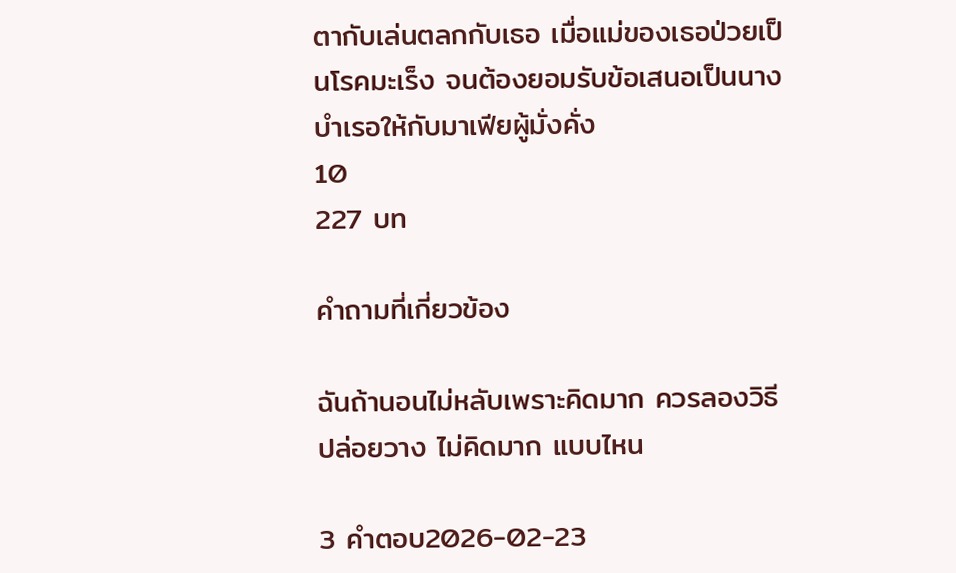ตากับเล่นตลกกับเธอ เมื่อแม่ของเธอป่วยเป็นโรคมะเร็ง จนต้องยอมรับข้อเสนอเป็นนางบำเรอให้กับมาเฟียผู้มั่งคั่ง
10
227 บท

คำถามที่เกี่ยวข้อง

ฉันถ้านอนไม่หลับเพราะคิดมาก ควรลองวิธีปล่อยวาง ไม่คิดมาก แบบไหน

3 คำตอบ2026-02-23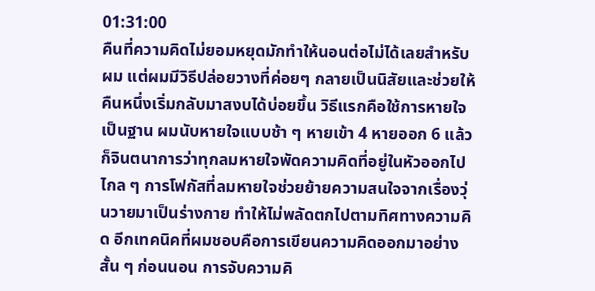01:31:00
คืนที่ความคิดไม่ยอมหยุดมักทำให้นอนต่อไม่ได้เลยสำหรับผม แต่ผมมีวิธีปล่อยวางที่ค่อยๆ กลายเป็นนิสัยและช่วยให้คืนหนึ่งเริ่มกลับมาสงบได้บ่อยขึ้น วิธีแรกคือใช้การหายใจเป็นฐาน ผมนับหายใจแบบช้า ๆ หายเข้า 4 หายออก 6 แล้วก็จินตนาการว่าทุกลมหายใจพัดความคิดที่อยู่ในหัวออกไปไกล ๆ การโฟกัสที่ลมหายใจช่วยย้ายความสนใจจากเรื่องวุ่นวายมาเป็นร่างกาย ทำให้ไม่พลัดตกไปตามทิศทางความคิด อีกเทคนิคที่ผมชอบคือการเขียนความคิดออกมาอย่างสั้น ๆ ก่อนนอน การจับความคิ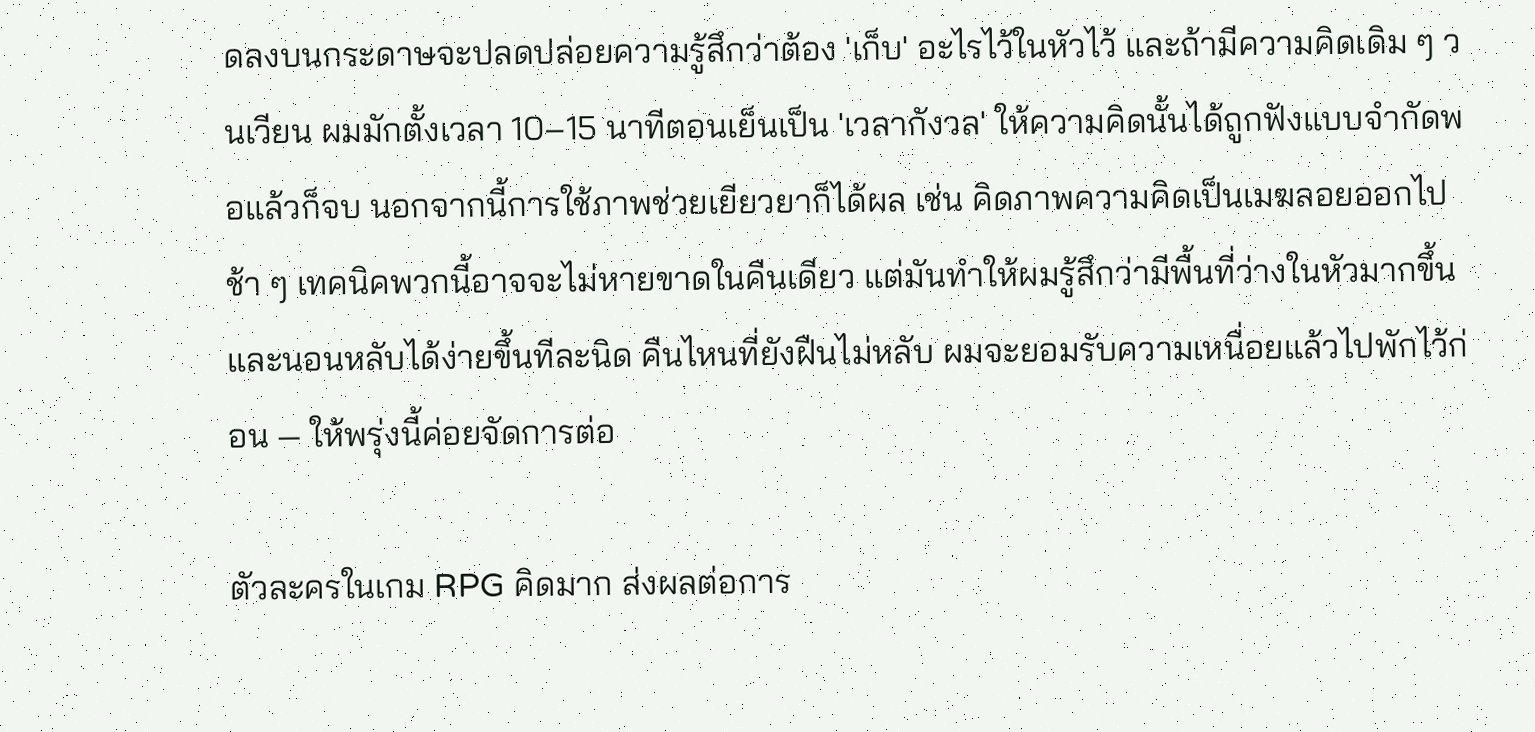ดลงบนกระดาษจะปลดปล่อยความรู้สึกว่าต้อง 'เก็บ' อะไรไว้ในหัวไว้ และถ้ามีความคิดเดิม ๆ วนเวียน ผมมักตั้งเวลา 10–15 นาทีตอนเย็นเป็น 'เวลากังวล' ให้ความคิดนั้นได้ถูกฟังแบบจำกัดพอแล้วก็จบ นอกจากนี้การใช้ภาพช่วยเยียวยาก็ได้ผล เช่น คิดภาพความคิดเป็นเมฆลอยออกไปช้า ๆ เทคนิคพวกนี้อาจจะไม่หายขาดในคืนเดียว แต่มันทำให้ผมรู้สึกว่ามีพื้นที่ว่างในหัวมากขึ้น และนอนหลับได้ง่ายขึ้นทีละนิด คืนไหนที่ยังฝืนไม่หลับ ผมจะยอมรับความเหนื่อยแล้วไปพักไว้ก่อน — ให้พรุ่งนี้ค่อยจัดการต่อ

ตัวละครในเกม RPG คิดมาก ส่งผลต่อการ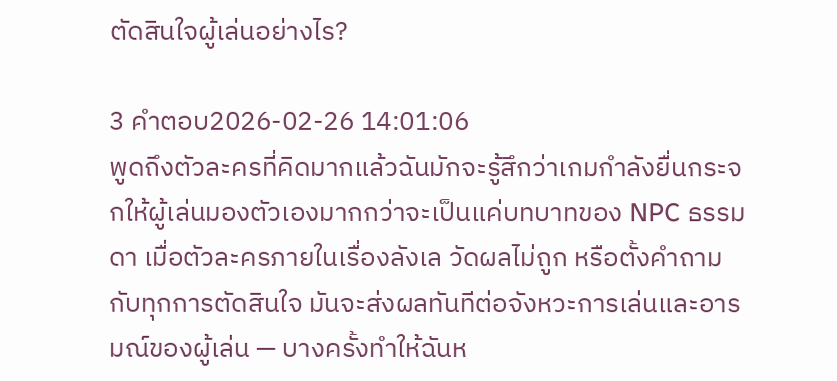ตัดสินใจผู้เล่นอย่างไร?

3 คำตอบ2026-02-26 14:01:06
พูดถึงตัวละครที่คิดมากแล้วฉันมักจะรู้สึกว่าเกมกำลังยื่นกระจกให้ผู้เล่นมองตัวเองมากกว่าจะเป็นแค่บทบาทของ NPC ธรรมดา เมื่อตัวละครภายในเรื่องลังเล วัดผลไม่ถูก หรือตั้งคำถามกับทุกการตัดสินใจ มันจะส่งผลทันทีต่อจังหวะการเล่นและอารมณ์ของผู้เล่น — บางครั้งทำให้ฉันห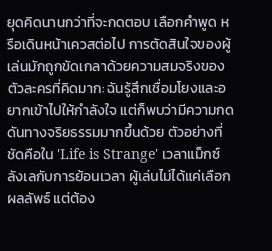ยุดคิดนานกว่าที่จะกดตอบ เลือกคำพูด หรือเดินหน้าเควสต่อไป การตัดสินใจของผู้เล่นมักถูกขัดเกลาด้วยความสมจริงของตัวละครที่คิดมาก: ฉันรู้สึกเชื่อมโยงและอยากเข้าไปให้กำลังใจ แต่ก็พบว่ามีความกดดันทางจริยธรรมมากขึ้นด้วย ตัวอย่างที่ชัดคือใน 'Life is Strange' เวลาแม็กซ์ลังเลกับการย้อนเวลา ผู้เล่นไม่ได้แค่เลือกผลลัพธ์ แต่ต้อง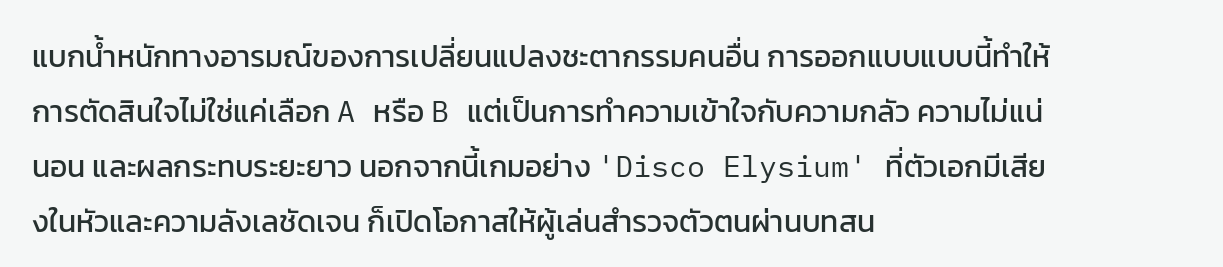แบกน้ำหนักทางอารมณ์ของการเปลี่ยนแปลงชะตากรรมคนอื่น การออกแบบแบบนี้ทำให้การตัดสินใจไม่ใช่แค่เลือก A หรือ B แต่เป็นการทำความเข้าใจกับความกลัว ความไม่แน่นอน และผลกระทบระยะยาว นอกจากนี้เกมอย่าง 'Disco Elysium' ที่ตัวเอกมีเสียงในหัวและความลังเลชัดเจน ก็เปิดโอกาสให้ผู้เล่นสำรวจตัวตนผ่านบทสน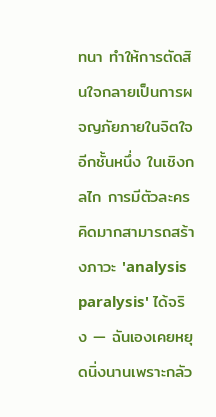ทนา ทำให้การตัดสินใจกลายเป็นการผจญภัยภายในจิตใจอีกชั้นหนึ่ง ในเชิงกลไก การมีตัวละครคิดมากสามารถสร้างภาวะ 'analysis paralysis' ได้จริง — ฉันเองเคยหยุดนิ่งนานเพราะกลัว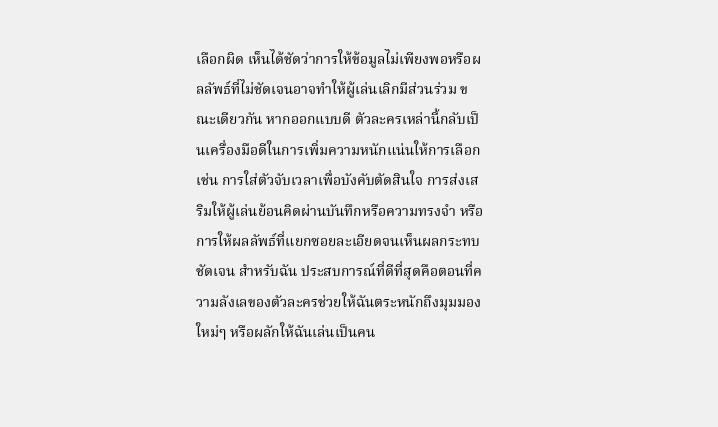เลือกผิด เห็นได้ชัดว่าการให้ข้อมูลไม่เพียงพอหรือผลลัพธ์ที่ไม่ชัดเจนอาจทำให้ผู้เล่นเลิกมีส่วนร่วม ขณะเดียวกัน หากออกแบบดี ตัวละครเหล่านี้กลับเป็นเครื่องมือดีในการเพิ่มความหนักแน่นให้การเลือก เช่น การใส่ตัวจับเวลาเพื่อบังคับตัดสินใจ การส่งเสริมให้ผู้เล่นย้อนคิดผ่านบันทึกหรือความทรงจำ หรือการให้ผลลัพธ์ที่แยกซอยละเอียดจนเห็นผลกระทบชัดเจน สำหรับฉัน ประสบการณ์ที่ดีที่สุดคือตอนที่ความลังเลของตัวละครช่วยให้ฉันตระหนักถึงมุมมองใหม่ๆ หรือผลักให้ฉันเล่นเป็นคน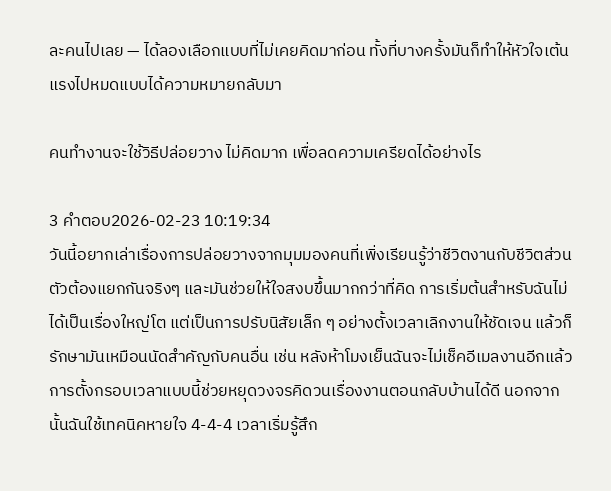ละคนไปเลย — ได้ลองเลือกแบบที่ไม่เคยคิดมาก่อน ทั้งที่บางครั้งมันก็ทำให้หัวใจเต้นแรงไปหมดแบบได้ความหมายกลับมา

คนทำงานจะใช้วิธีปล่อยวาง ไม่คิดมาก เพื่อลดความเครียดได้อย่างไร

3 คำตอบ2026-02-23 10:19:34
วันนี้อยากเล่าเรื่องการปล่อยวางจากมุมมองคนที่เพิ่งเรียนรู้ว่าชีวิตงานกับชีวิตส่วนตัวต้องแยกกันจริงๆ และมันช่วยให้ใจสงบขึ้นมากกว่าที่คิด การเริ่มต้นสำหรับฉันไม่ได้เป็นเรื่องใหญ่โต แต่เป็นการปรับนิสัยเล็ก ๆ อย่างตั้งเวลาเลิกงานให้ชัดเจน แล้วก็รักษามันเหมือนนัดสำคัญกับคนอื่น เช่น หลังห้าโมงเย็นฉันจะไม่เช็คอีเมลงานอีกแล้ว การตั้งกรอบเวลาแบบนี้ช่วยหยุดวงจรคิดวนเรื่องงานตอนกลับบ้านได้ดี นอกจากนั้นฉันใช้เทคนิคหายใจ 4-4-4 เวลาเริ่มรู้สึก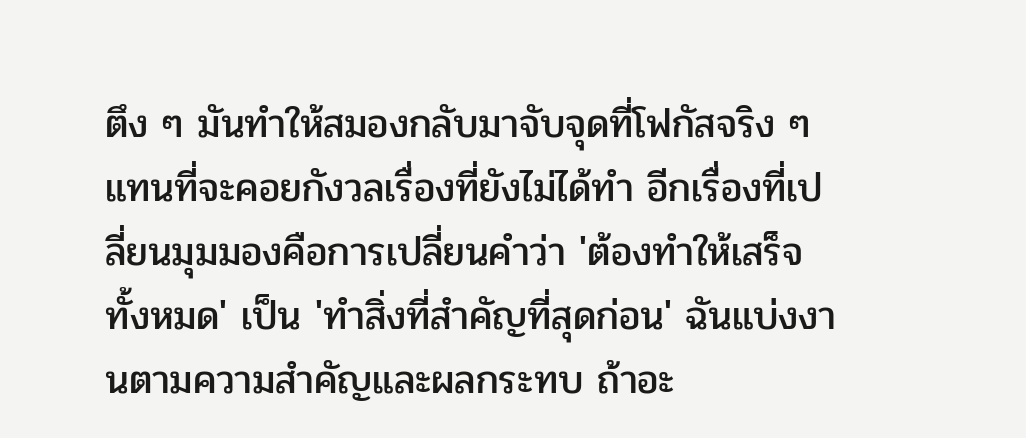ตึง ๆ มันทำให้สมองกลับมาจับจุดที่โฟกัสจริง ๆ แทนที่จะคอยกังวลเรื่องที่ยังไม่ได้ทำ อีกเรื่องที่เปลี่ยนมุมมองคือการเปลี่ยนคำว่า 'ต้องทำให้เสร็จทั้งหมด' เป็น 'ทำสิ่งที่สำคัญที่สุดก่อน' ฉันแบ่งงานตามความสำคัญและผลกระทบ ถ้าอะ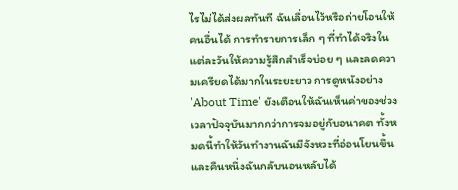ไรไม่ได้ส่งผลทันที ฉันเลื่อนไว้หรือถ่ายโอนให้คนอื่นได้ การทำรายการเล็ก ๆ ที่ทำได้จริงในแต่ละวันให้ความรู้สึกสำเร็จบ่อย ๆ และลดความเครียดได้มากในระยะยาว การดูหนังอย่าง 'About Time' ยังเตือนให้ฉันเห็นค่าของช่วงเวลาปัจจุบันมากกว่าการจมอยู่กับอนาคต ทั้งหมดนี้ทำให้วันทำงานฉันมีจังหวะที่อ่อนโยนขึ้น และคืนหนึ่งฉันกลับนอนหลับได้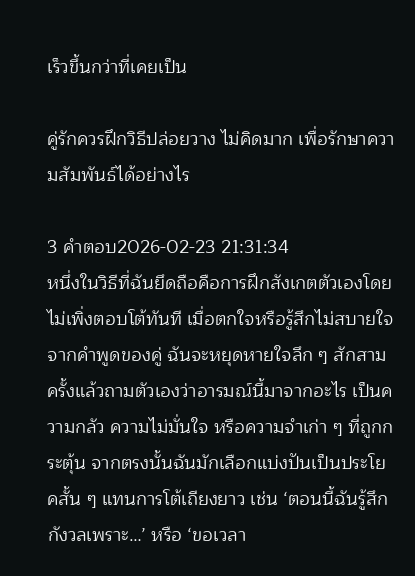เร็วขึ้นกว่าที่เคยเป็น

คู่รักควรฝึกวิธีปล่อยวาง ไม่คิดมาก เพื่อรักษาความสัมพันธ์ได้อย่างไร

3 คำตอบ2026-02-23 21:31:34
หนึ่งในวิธีที่ฉันยึดถือคือการฝึกสังเกตตัวเองโดยไม่เพิ่งตอบโต้ทันที เมื่อตกใจหรือรู้สึกไม่สบายใจจากคำพูดของคู่ ฉันจะหยุดหายใจลึก ๆ สักสามครั้งแล้วถามตัวเองว่าอารมณ์นี้มาจากอะไร เป็นความกลัว ความไม่มั่นใจ หรือความจำเก่า ๆ ที่ถูกกระตุ้น จากตรงนั้นฉันมักเลือกแบ่งปันเป็นประโยคสั้น ๆ แทนการโต้เถียงยาว เช่น ‘ตอนนี้ฉันรู้สึกกังวลเพราะ…’ หรือ ‘ขอเวลา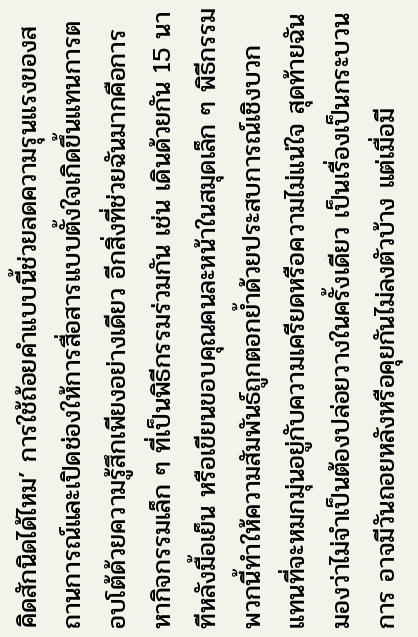คิดสักนิดได้ไหม’ การใช้ถ้อยคำแบบนี้ช่วยลดความรุนแรงของสถานการณ์และเปิดช่องให้การสื่อสารแบบตั้งใจเกิดขึ้นแทนการตอบโต้ด้วยความรู้สึกเพียงอย่างเดียว อีกสิ่งที่ช่วยฉันมากคือการหากิจกรรมเล็ก ๆ ที่เป็นพิธีกรรมร่วมกัน เช่น เดินด้วยกัน 15 นาทีหลังมื้อเย็น หรือเขียนขอบคุณคนละหน้าในสมุดเล็ก ๆ พิธีกรรมพวกนี้ทำให้ความสัมพันธ์ถูกตอกย้ำด้วยประสบการณ์เชิงบวก แทนที่จะหมกมุ่นอยู่กับความเครียดหรือความไม่แน่ใจ สุดท้ายฉันมองว่าไม่จำเป็นต้องปล่อยวางในครั้งเดียว เป็นเรื่องเป็นกระบวนการ อาจมีวันถอยหลังหรือคุยกันไม่ลงตัวบ้าง แต่เมื่อมี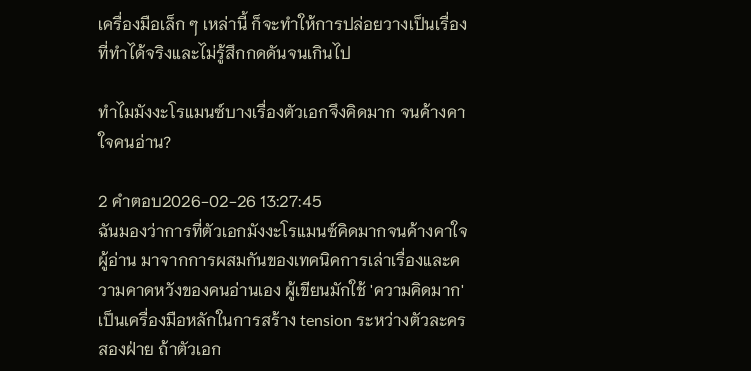เครื่องมือเล็ก ๆ เหล่านี้ ก็จะทำให้การปล่อยวางเป็นเรื่องที่ทำได้จริงและไม่รู้สึกกดดันจนเกินไป

ทำไมมังงะโรแมนซ์บางเรื่องตัวเอกจึงคิดมาก จนค้างคาใจคนอ่าน?

2 คำตอบ2026-02-26 13:27:45
ฉันมองว่าการที่ตัวเอกมังงะโรแมนซ์คิดมากจนค้างคาใจผู้อ่าน มาจากการผสมกันของเทคนิคการเล่าเรื่องและความคาดหวังของคนอ่านเอง ผู้เขียนมักใช้ 'ความคิดมาก' เป็นเครื่องมือหลักในการสร้าง tension ระหว่างตัวละครสองฝ่าย ถ้าตัวเอก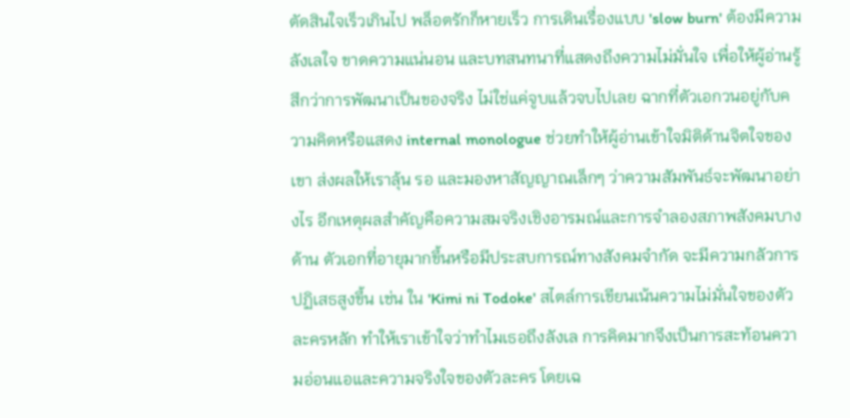ตัดสินใจเร็วเกินไป พล็อตรักก็หายเร็ว การเดินเรื่องแบบ 'slow burn' ต้องมีความลังเลใจ ขาดความแน่นอน และบทสนทนาที่แสดงถึงความไม่มั่นใจ เพื่อให้ผู้อ่านรู้สึกว่าการพัฒนาเป็นของจริง ไม่ใช่แค่จูบแล้วจบไปเลย ฉากที่ตัวเอกวนอยู่กับความคิดหรือแสดง internal monologue ช่วยทำให้ผู้อ่านเข้าใจมิติด้านจิตใจของเขา ส่งผลให้เราลุ้น รอ และมองหาสัญญาณเล็กๆ ว่าความสัมพันธ์จะพัฒนาอย่างไร อีกเหตุผลสำคัญคือความสมจริงเชิงอารมณ์และการจำลองสภาพสังคมบางด้าน ตัวเอกที่อายุมากขึ้นหรือมีประสบการณ์ทางสังคมจำกัด จะมีความกลัวการปฏิเสธสูงขึ้น เช่น ใน 'Kimi ni Todoke' สไตล์การเขียนเน้นความไม่มั่นใจของตัวละครหลัก ทำให้เราเข้าใจว่าทำไมเธอถึงลังเล การคิดมากจึงเป็นการสะท้อนความอ่อนแอและความจริงใจของตัวละคร โดยเฉ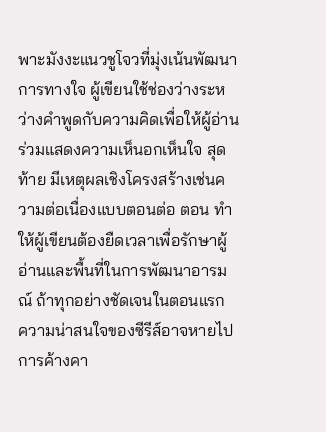พาะมังงะแนวชูโจวที่มุ่งเน้นพัฒนาการทางใจ ผู้เขียนใช้ช่องว่างระหว่างคำพูดกับความคิดเพื่อให้ผู้อ่านร่วมแสดงความเห็นอกเห็นใจ สุดท้าย มีเหตุผลเชิงโครงสร้างเช่นความต่อเนื่องแบบตอนต่อ ตอน ทำให้ผู้เขียนต้องยืดเวลาเพื่อรักษาผู้อ่านและพื้นที่ในการพัฒนาอารมณ์ ถ้าทุกอย่างชัดเจนในตอนแรก ความน่าสนใจของซีรีส์อาจหายไป การค้างคา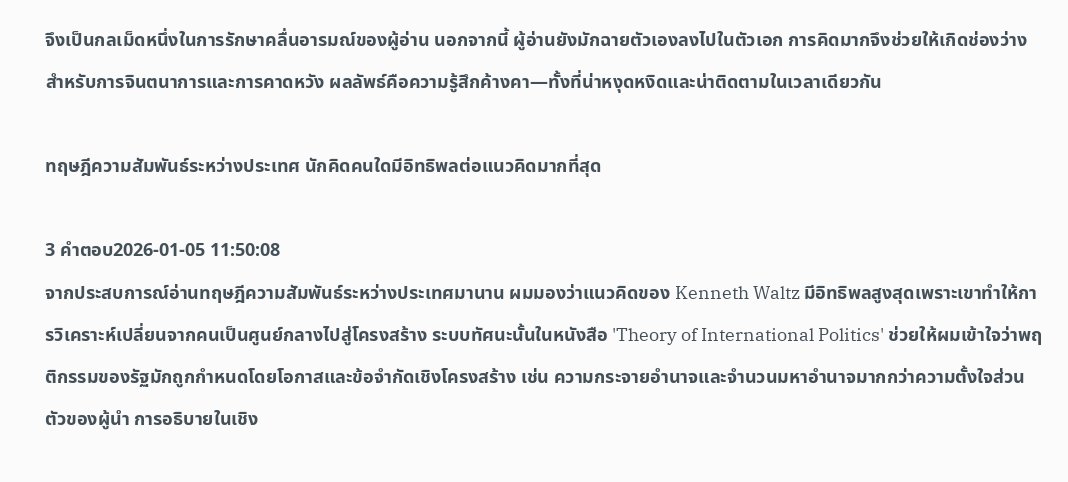จึงเป็นกลเม็ดหนึ่งในการรักษาคลื่นอารมณ์ของผู้อ่าน นอกจากนี้ ผู้อ่านยังมักฉายตัวเองลงไปในตัวเอก การคิดมากจึงช่วยให้เกิดช่องว่างสำหรับการจินตนาการและการคาดหวัง ผลลัพธ์คือความรู้สึกค้างคา—ทั้งที่น่าหงุดหงิดและน่าติดตามในเวลาเดียวกัน

ทฤษฎีความสัมพันธ์ระหว่างประเทศ นักคิดคนใดมีอิทธิพลต่อแนวคิดมากที่สุด

3 คำตอบ2026-01-05 11:50:08
จากประสบการณ์อ่านทฤษฎีความสัมพันธ์ระหว่างประเทศมานาน ผมมองว่าแนวคิดของ Kenneth Waltz มีอิทธิพลสูงสุดเพราะเขาทำให้การวิเคราะห์เปลี่ยนจากคนเป็นศูนย์กลางไปสู่โครงสร้าง ระบบทัศนะนั้นในหนังสือ 'Theory of International Politics' ช่วยให้ผมเข้าใจว่าพฤติกรรมของรัฐมักถูกกำหนดโดยโอกาสและข้อจำกัดเชิงโครงสร้าง เช่น ความกระจายอำนาจและจำนวนมหาอำนาจมากกว่าความตั้งใจส่วนตัวของผู้นำ การอธิบายในเชิง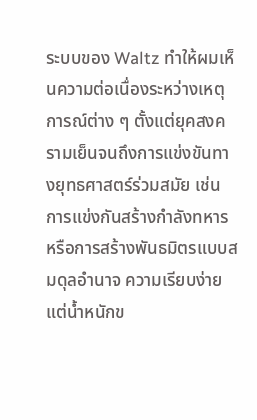ระบบของ Waltz ทำให้ผมเห็นความต่อเนื่องระหว่างเหตุการณ์ต่าง ๆ ตั้งแต่ยุคสงครามเย็นจนถึงการแข่งขันทางยุทธศาสตร์ร่วมสมัย เช่น การแข่งกันสร้างกำลังทหารหรือการสร้างพันธมิตรแบบสมดุลอำนาจ ความเรียบง่ายแต่น้ำหนักข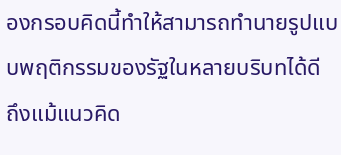องกรอบคิดนี้ทำให้สามารถทำนายรูปแบบพฤติกรรมของรัฐในหลายบริบทได้ดี ถึงแม้แนวคิด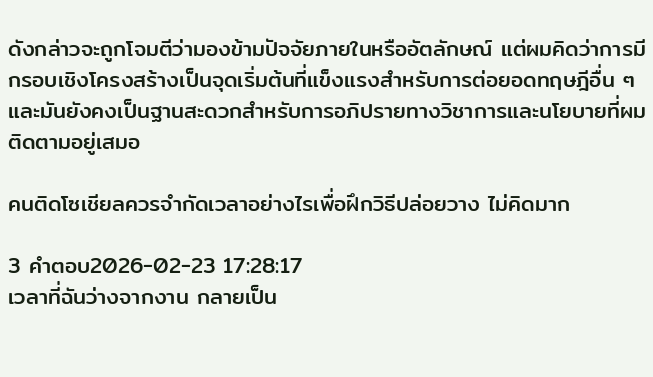ดังกล่าวจะถูกโจมตีว่ามองข้ามปัจจัยภายในหรืออัตลักษณ์ แต่ผมคิดว่าการมีกรอบเชิงโครงสร้างเป็นจุดเริ่มต้นที่แข็งแรงสำหรับการต่อยอดทฤษฎีอื่น ๆ และมันยังคงเป็นฐานสะดวกสำหรับการอภิปรายทางวิชาการและนโยบายที่ผมติดตามอยู่เสมอ

คนติดโซเชียลควรจำกัดเวลาอย่างไรเพื่อฝึกวิธีปล่อยวาง ไม่คิดมาก

3 คำตอบ2026-02-23 17:28:17
เวลาที่ฉันว่างจากงาน กลายเป็น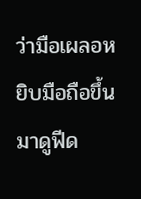ว่ามือเผลอหยิบมือถือขึ้นมาดูฟีด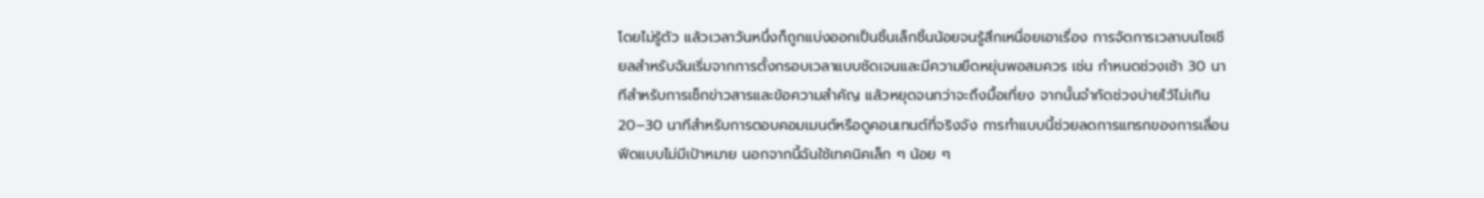โดยไม่รู้ตัว แล้วเวลาวันหนึ่งก็ถูกแบ่งออกเป็นชิ้นเล็กชิ้นน้อยจนรู้สึกเหนื่อยเอาเรื่อง การจัดการเวลาบนโซเชียลสำหรับฉันเริ่มจากการตั้งกรอบเวลาแบบชัดเจนและมีความยืดหยุ่นพอสมควร เช่น กำหนดช่วงเช้า 30 นาทีสำหรับการเช็กข่าวสารและข้อความสำคัญ แล้วหยุดจนกว่าจะถึงมื้อเที่ยง จากนั้นจำกัดช่วงบ่ายไว้ไม่เกิน 20–30 นาทีสำหรับการตอบคอมเมนต์หรือดูคอนเทนต์ที่จริงจัง การทำแบบนี้ช่วยลดการแทรกของการเลื่อนฟีดแบบไม่มีเป้าหมาย นอกจากนี้ฉันใช้เทคนิคเล็ก ๆ น้อย ๆ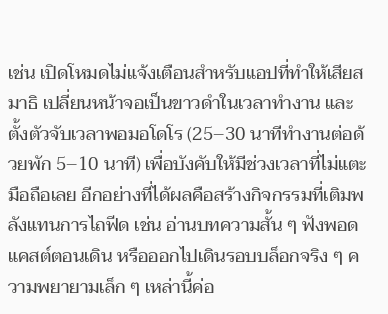เช่น เปิดโหมดไม่แจ้งเตือนสำหรับแอปที่ทำให้เสียสมาธิ เปลี่ยนหน้าจอเป็นขาวดำในเวลาทำงาน และตั้งตัวจับเวลาพอมอโดโร (25–30 นาทีทำงานต่อด้วยพัก 5–10 นาที) เพื่อบังคับให้มีช่วงเวลาที่ไม่แตะมือถือเลย อีกอย่างที่ได้ผลคือสร้างกิจกรรมที่เติมพลังแทนการไถฟีด เช่น อ่านบทความสั้น ๆ ฟังพอดแคสต์ตอนเดิน หรือออกไปเดินรอบบล็อกจริง ๆ ความพยายามเล็ก ๆ เหล่านี้ค่อ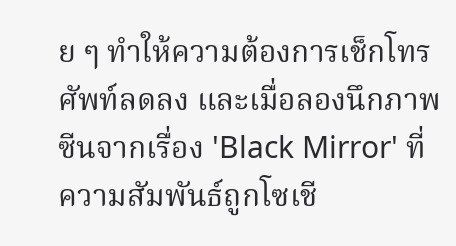ย ๆ ทำให้ความต้องการเช็กโทรศัพท์ลดลง และเมื่อลองนึกภาพซีนจากเรื่อง 'Black Mirror' ที่ความสัมพันธ์ถูกโซเชี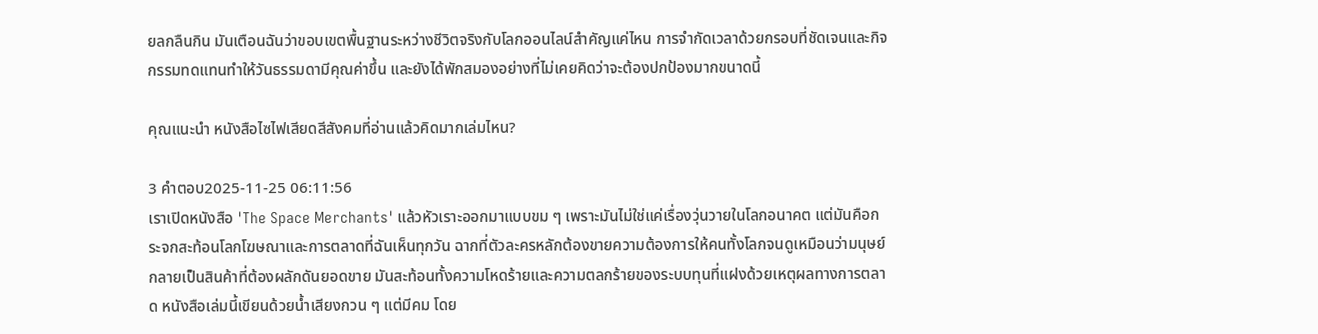ยลกลืนกิน มันเตือนฉันว่าขอบเขตพื้นฐานระหว่างชีวิตจริงกับโลกออนไลน์สำคัญแค่ไหน การจำกัดเวลาด้วยกรอบที่ชัดเจนและกิจกรรมทดแทนทำให้วันธรรมดามีคุณค่าขึ้น และยังได้พักสมองอย่างที่ไม่เคยคิดว่าจะต้องปกป้องมากขนาดนี้

คุณแนะนํา หนังสือไซไฟเสียดสีสังคมที่อ่านแล้วคิดมากเล่มไหน?

3 คำตอบ2025-11-25 06:11:56
เราเปิดหนังสือ 'The Space Merchants' แล้วหัวเราะออกมาแบบขม ๆ เพราะมันไม่ใช่แค่เรื่องวุ่นวายในโลกอนาคต แต่มันคือกระจกสะท้อนโลกโฆษณาและการตลาดที่ฉันเห็นทุกวัน ฉากที่ตัวละครหลักต้องขายความต้องการให้คนทั้งโลกจนดูเหมือนว่ามนุษย์กลายเป็นสินค้าที่ต้องผลักดันยอดขาย มันสะท้อนทั้งความโหดร้ายและความตลกร้ายของระบบทุนที่แฝงด้วยเหตุผลทางการตลาด หนังสือเล่มนี้เขียนด้วยน้ำเสียงกวน ๆ แต่มีคม โดย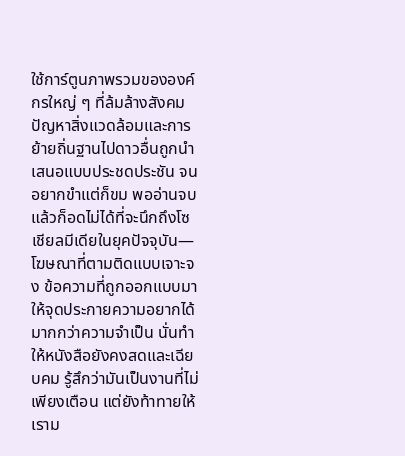ใช้การ์ตูนภาพรวมขององค์กรใหญ่ ๆ ที่ล้มล้างสังคม ปัญหาสิ่งแวดล้อมและการย้ายถิ่นฐานไปดาวอื่นถูกนำเสนอแบบประชดประชัน จนอยากขำแต่ก็ขม พออ่านจบแล้วก็อดไม่ได้ที่จะนึกถึงโซเชียลมีเดียในยุคปัจจุบัน—โฆษณาที่ตามติดแบบเจาะจง ข้อความที่ถูกออกแบบมาให้จุดประกายความอยากได้มากกว่าความจำเป็น นั่นทำให้หนังสือยังคงสดและเฉียบคม รู้สึกว่ามันเป็นงานที่ไม่เพียงเตือน แต่ยังท้าทายให้เราม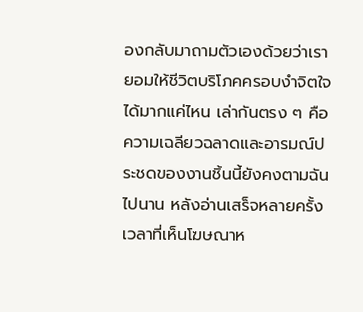องกลับมาถามตัวเองด้วยว่าเรายอมให้ชีวิตบริโภคครอบงำจิตใจได้มากแค่ไหน เล่ากันตรง ๆ คือความเฉลียวฉลาดและอารมณ์ประชดของงานชิ้นนี้ยังคงตามฉันไปนาน หลังอ่านเสร็จหลายครั้งเวลาที่เห็นโฆษณาห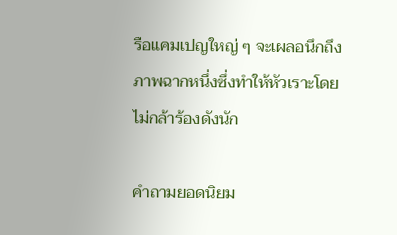รือแคมเปญใหญ่ ๆ จะเผลอนึกถึงภาพฉากหนึ่งซึ่งทำให้หัวเราะโดยไม่กล้าร้องดังนัก

คำถามยอดนิยม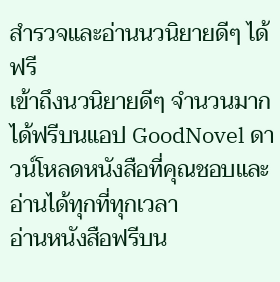สำรวจและอ่านนวนิยายดีๆ ได้ฟรี
เข้าถึงนวนิยายดีๆ จำนวนมากได้ฟรีบนแอป GoodNovel ดาวน์โหลดหนังสือที่คุณชอบและอ่านได้ทุกที่ทุกเวลา
อ่านหนังสือฟรีบน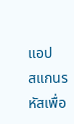แอป
สแกนรหัสเพื่อ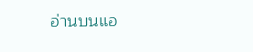อ่านบนแอ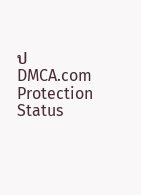ป
DMCA.com Protection Status